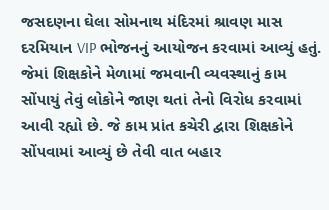જસદણના ઘેલા સોમનાથ મંદિરમાં શ્રાવણ માસ દરમિયાન VIP ભોજનનું આયોજન કરવામાં આવ્યું હતું. જેમાં શિક્ષકોને મેળામાં જમવાની વ્યવસ્થાનું કામ સોંપાયું તેવું લોકોને જાણ થતાં તેનો વિરોધ કરવામાં આવી રહ્યો છે. જે કામ પ્રાંત કચેરી દ્વારા શિક્ષકોને સોંપવામાં આવ્યું છે તેવી વાત બહાર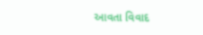આવતા વિવાદ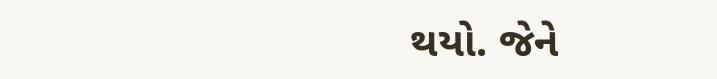થયો. જેને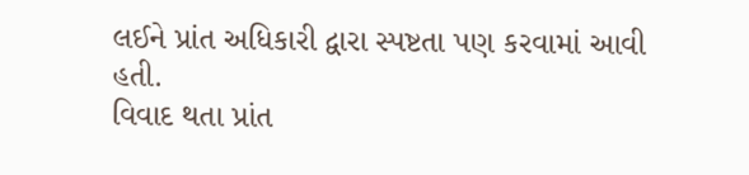લઈને પ્રાંત અધિકારી દ્વારા સ્પષ્ટતા પણ કરવામાં આવી હતી.
વિવાદ થતા પ્રાંત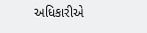અધિકારીએ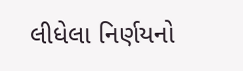લીધેલા નિર્ણયનો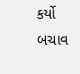કર્યો બચાવ